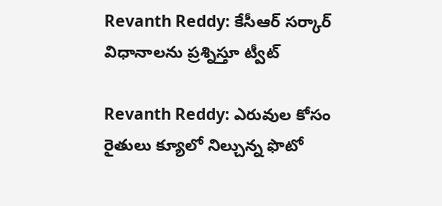Revanth Reddy: కేసీఆర్ సర్కార్ విధానాలను ప్రశ్నిస్తూ ట్వీట్

Revanth Reddy: ఎరువుల కోసం రైతులు క్యూలో నిల్చున్న ఫొటో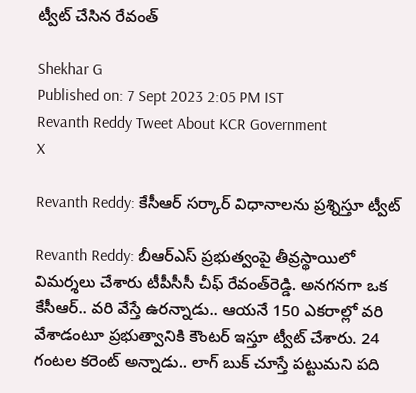ట్వీట్ చేసిన రేవంత్

Shekhar G
Published on: 7 Sept 2023 2:05 PM IST
Revanth Reddy Tweet About KCR Government
X

Revanth Reddy: కేసీఆర్ సర్కార్ విధానాలను ప్రశ్నిస్తూ ట్వీట్

Revanth Reddy: బీఆర్ఎస్ ప్రభుత్వంపై తీవ్రస్థాయిలో విమర్శలు చేశారు టీపీసీసీ చీఫ్ రేవంత్‌రెడ్డి. అనగనగా ఒక కేసీఆర్.. వరి వేస్తే ఉరన్నాడు.. ఆయనే 150 ఎకరాల్లో వరి వేశాడంటూ ప్రభుత్వానికి కౌంటర్ ఇస్తూ ట్వీట్ చేశారు. 24 గంటల కరెంట్ అన్నాడు.. లాగ్ బుక్ చూస్తే పట్టుమని పది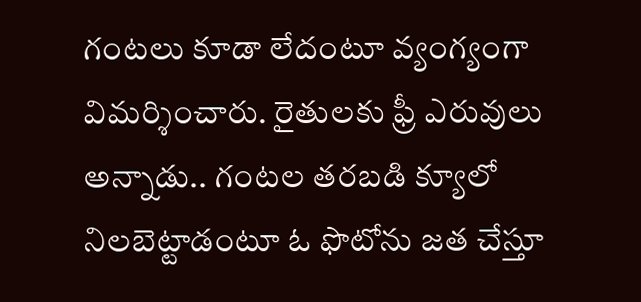గంటలు కూడా లేదంటూ వ్యంగ్యంగా విమర్శించారు. రైతులకు ఫ్రీ ఎరువులు అన్నాడు.. గంటల తరబడి క్యూలో నిలబెట్టాడంటూ ఓ ఫొటోను జత చేస్తూ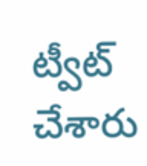ట్వీట్ చేశారు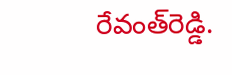రేవంత్‌రెడ్డి.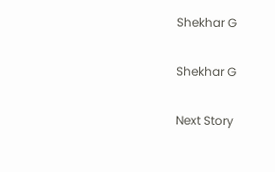Shekhar G

Shekhar G

Next Story